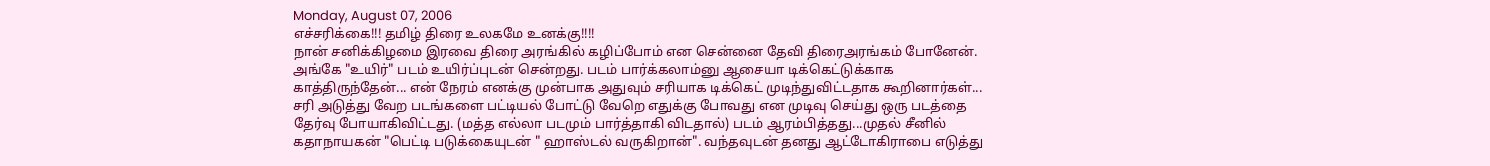Monday, August 07, 2006
எச்சரிக்கை!!! தமிழ் திரை உலகமே உனக்கு!!!!
நான் சனிக்கிழமை இரவை திரை அரங்கில் கழிப்போம் என சென்னை தேவி திரைஅரங்கம் போனேன். அங்கே "உயிர்" படம் உயிர்ப்புடன் சென்றது. படம் பார்க்கலாம்னு ஆசையா டிக்கெட்டுக்காக காத்திருந்தேன்... என் நேரம் எனக்கு முன்பாக அதுவும் சரியாக டிக்கெட் முடிந்துவிட்டதாக கூறினார்கள்... சரி அடுத்து வேற படங்களை பட்டியல் போட்டு வேறெ எதுக்கு போவது என முடிவு செய்து ஒரு படத்தை தேர்வு போயாகிவிட்டது. (மத்த எல்லா படமும் பார்த்தாகி விடதால்) படம் ஆரம்பித்தது...முதல் சீனில் கதாநாயகன் "பெட்டி படுக்கையுடன் " ஹாஸ்டல் வருகிறான்". வந்தவுடன் தனது ஆட்டோகிராபை எடுத்து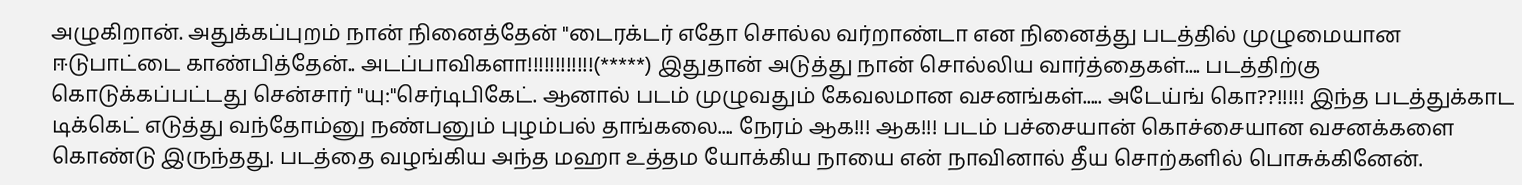அழுகிறான். அதுக்கப்புறம் நான் நினைத்தேன் "டைரக்டர் எதோ சொல்ல வர்றாண்டா என நினைத்து படத்தில் முழுமையான ஈடுபாட்டை காண்பித்தேன்.. அடப்பாவிகளா!!!!!!!!!!!!(*****) இதுதான் அடுத்து நான் சொல்லிய வார்த்தைகள்.... படத்திற்கு கொடுக்கப்பட்டது சென்சார் "யு:"செர்டிபிகேட். ஆனால் படம் முழுவதும் கேவலமான வசனங்கள்..... அடேய்ங் கொ??!!!!! இந்த படத்துக்காட டிக்கெட் எடுத்து வந்தோம்னு நண்பனும் புழம்பல் தாங்கலை.... நேரம் ஆக!!! ஆக!!! படம் பச்சையான் கொச்சையான வசனக்களை கொண்டு இருந்தது. படத்தை வழங்கிய அந்த மஹா உத்தம யோக்கிய நாயை என் நாவினால் தீய சொற்களில் பொசுக்கினேன்.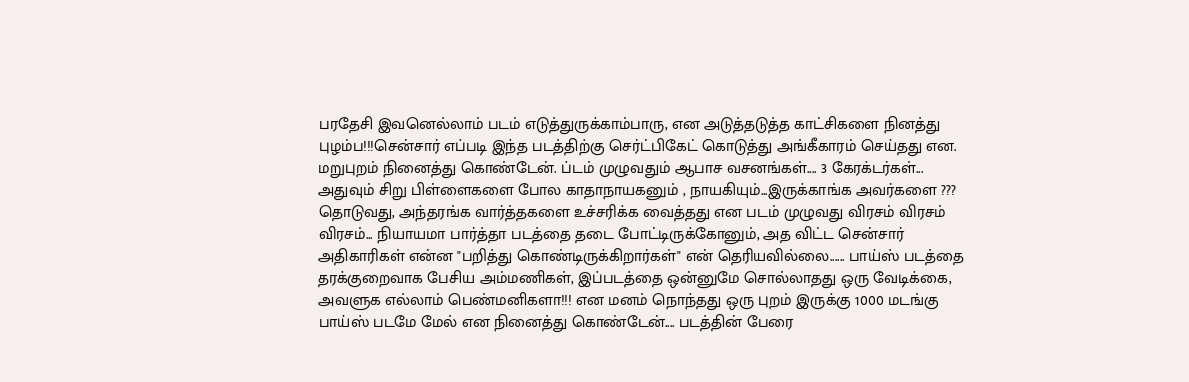பரதேசி இவனெல்லாம் படம் எடுத்துருக்காம்பாரு, என அடுத்தடுத்த காட்சிகளை நினத்து புழம்ப!!!சென்சார் எப்படி இந்த படத்திற்கு செர்ட்பிகேட் கொடுத்து அங்கீகாரம் செய்தது என. மறுபுறம் நினைத்து கொண்டேன். ப்டம் முழுவதும் ஆபாச வசனங்கள்.... 3 கேரக்டர்கள்... அதுவும் சிறு பிள்ளைகளை போல காதாநாயகனும் , நாயகியும்...இருக்காங்க அவர்களை ??? தொடுவது, அந்தரங்க வார்த்தகளை உச்சரிக்க வைத்தது என படம் முழுவது விரசம் விரசம் விரசம்... நியாயமா பார்த்தா படத்தை தடை போட்டிருக்கோனும், அத விட்ட சென்சார் அதிகாரிகள் என்ன "பறித்து கொண்டிருக்கிறார்கள்" என் தெரியவில்லை...... பாய்ஸ் படத்தை தரக்குறைவாக பேசிய அம்மணிகள், இப்படத்தை ஒன்னுமே சொல்லாதது ஒரு வேடிக்கை, அவளுக எல்லாம் பெண்மனிகளா!!! என மனம் நொந்தது ஒரு புறம் இருக்கு 1000 மடங்கு பாய்ஸ் படமே மேல் என நினைத்து கொண்டேன்.... படத்தின் பேரை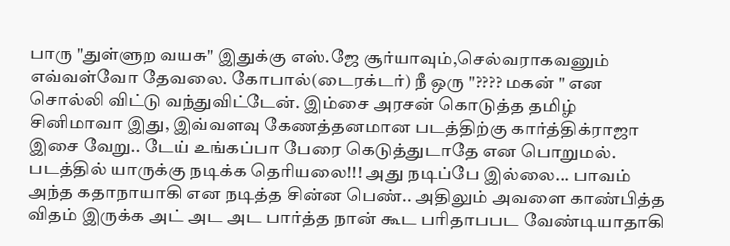பாரு "துள்ளுற வயசு" இதுக்கு எஸ்.ஜே சூர்யாவும்,செல்வராகவனும் எவ்வள்வோ தேவலை. கோபால்(டைரக்டர்) நீ ஒரு "???? மகன் " என சொல்லி விட்டு வந்துவிட்டேன். இம்சை அரசன் கொடுத்த தமிழ் சினிமாவா இது, இவ்வளவு கேணத்தனமான படத்திற்கு கார்த்திக்ராஜா இசை வேறு.. டேய் உங்கப்பா பேரை கெடுத்துடாதே என பொறுமல். படத்தில் யாருக்கு நடிக்க தெரியலை!!! அது நடிப்பே இல்லை... பாவம் அந்த கதாநாயாகி என நடித்த சின்ன பெண்.. அதிலும் அவளை காண்பித்த விதம் இருக்க அட் அட அட பார்த்த நான் கூட பரிதாபபட வேண்டியாதாகி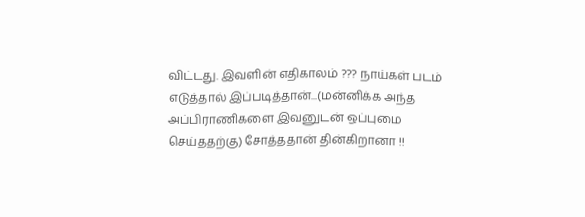விட்டது. இவளின் எதிகாலம் ??? நாய்கள் படம் எடுத்தால் இப்படித்தான்...(மன்னிக்க அந்த அப்பிராணிகளை இவனுடன் ஒப்புமை செய்ததற்கு) சோத்ததான் தின்கிறானா !!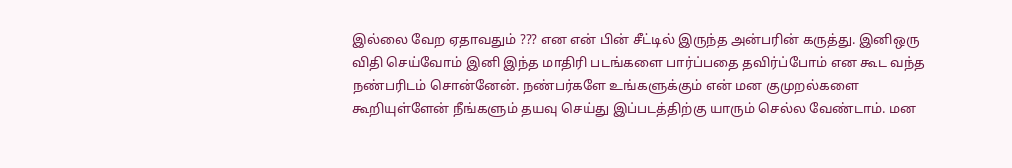இல்லை வேற ஏதாவதும் ??? என என் பின் சீட்டில் இருந்த அன்பரின் கருத்து. இனிஒரு விதி செய்வோம் இனி இந்த மாதிரி படங்களை பார்ப்பதை தவிர்ப்போம் என கூட வந்த நண்பரிடம் சொன்னேன். நண்பர்களே உங்களுக்கும் என் மன குமுறல்களை கூறியுள்ளேன் நீங்களும் தயவு செய்து இப்படத்திற்கு யாரும் செல்ல வேண்டாம். மன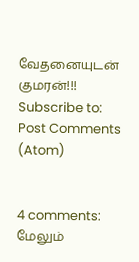வேதனையுடன் குமரன்!!!
Subscribe to:
Post Comments (Atom)


4 comments:
மேலும்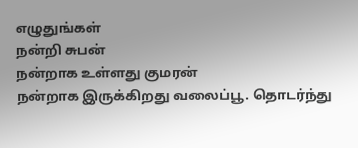எழுதுங்கள்
நன்றி சுபன்
நன்றாக உள்ளது குமரன்
நன்றாக இருக்கிறது வலைப்பூ. தொடர்ந்து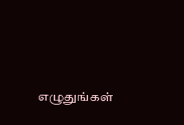எழுதுங்கள்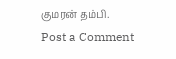குமரன் தம்பி.
Post a Comment